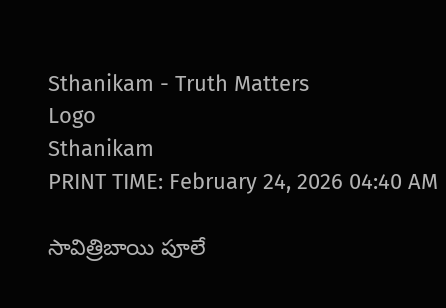Sthanikam - Truth Matters
Logo
Sthanikam
PRINT TIME: February 24, 2026 04:40 AM

సావిత్రిబాయి పూలే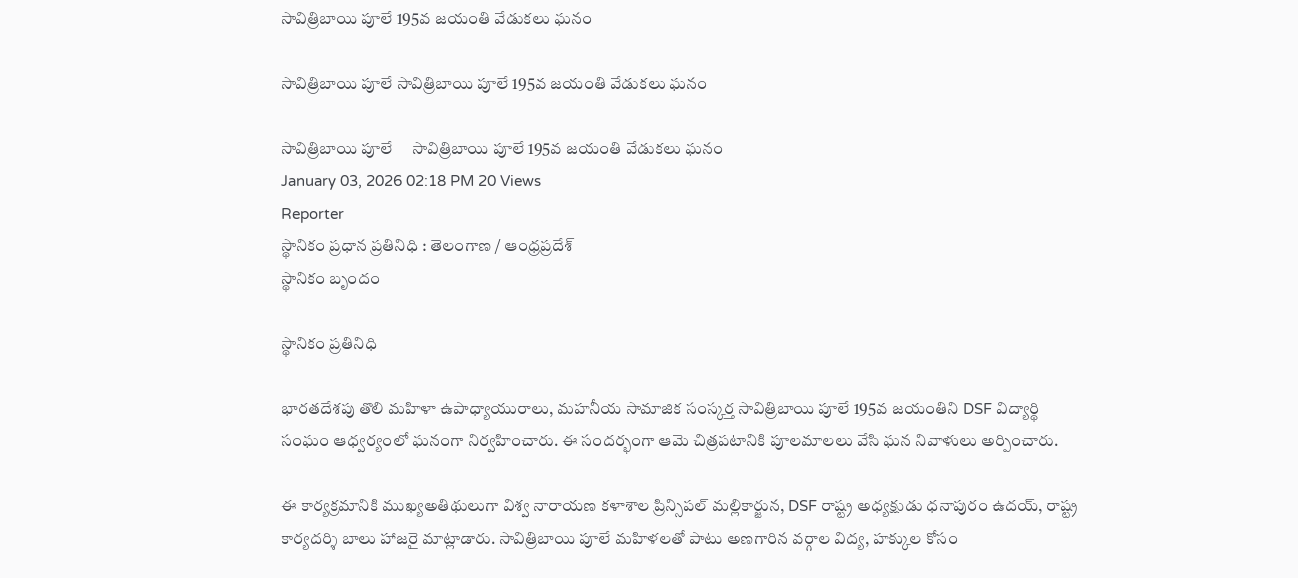సావిత్రిబాయి పూలే 195వ జయంతి వేడుకలు ఘనం

సావిత్రిబాయి పూలే సావిత్రిబాయి పూలే 195వ జయంతి వేడుకలు ఘనం

సావిత్రిబాయి పూలే     సావిత్రిబాయి పూలే 195వ జయంతి వేడుకలు ఘనం
January 03, 2026 02:18 PM 20 Views
Reporter
స్థానికం ప్రధాన ప్రతినిధి : తెలంగాణ / ఆంధ్రప్రదేశ్
స్థానికం బృందం

స్థానికం ప్రతినిధి

భారతదేశపు తొలి మహిళా ఉపాధ్యాయురాలు, మహనీయ సామాజిక సంస్కర్త సావిత్రిబాయి పూలే 195వ జయంతిని DSF విద్యార్థి సంఘం ఆధ్వర్యంలో ఘనంగా నిర్వహించారు. ఈ సందర్భంగా ఆమె చిత్రపటానికి పూలమాలలు వేసి ఘన నివాళులు అర్పించారు.

ఈ కార్యక్రమానికి ముఖ్యఅతిథులుగా విశ్వ నారాయణ కళాశాల ప్రిన్సిపల్ మల్లికార్జున, DSF రాష్ట్ర అధ్యక్షుడు ధనాపురం ఉదయ్, రాష్ట్ర కార్యదర్శి బాలు హాజరై మాట్లాడారు. సావిత్రిబాయి పూలే మహిళలతో పాటు అణగారిన వర్గాల విద్య, హక్కుల కోసం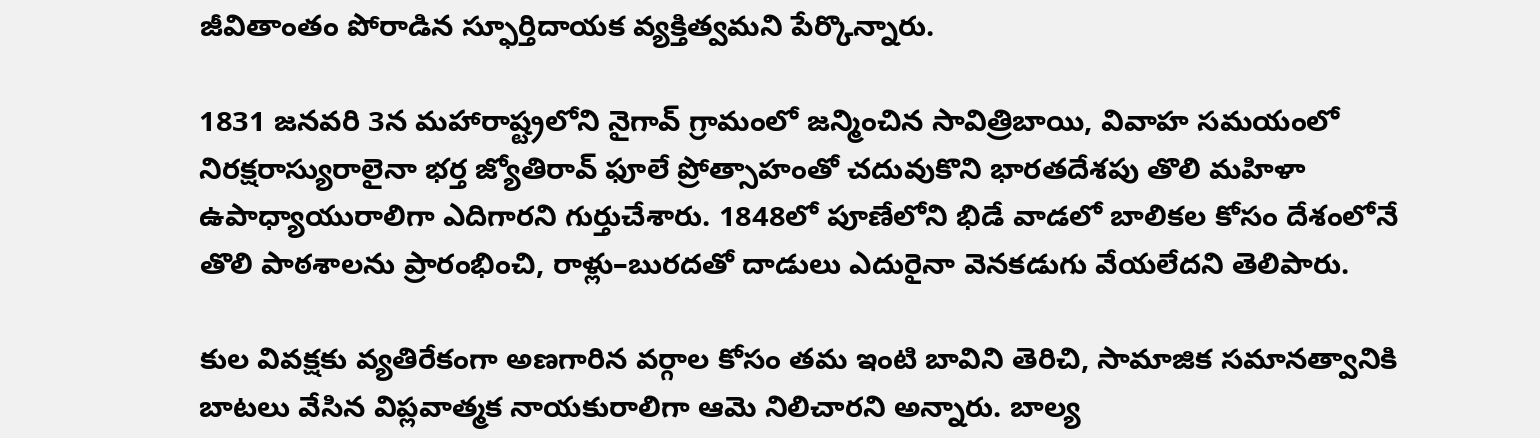జీవితాంతం పోరాడిన స్ఫూర్తిదాయక వ్యక్తిత్వమని పేర్కొన్నారు.

1831 జనవరి 3న మహారాష్ట్రలోని నైగావ్ గ్రామంలో జన్మించిన సావిత్రిబాయి, వివాహ సమయంలో నిరక్షరాస్యురాలైనా భర్త జ్యోతిరావ్ ఫూలే ప్రోత్సాహంతో చదువుకొని భారతదేశపు తొలి మహిళా ఉపాధ్యాయురాలిగా ఎదిగారని గుర్తుచేశారు. 1848లో పూణేలోని భిడే వాడలో బాలికల కోసం దేశంలోనే తొలి పాఠశాలను ప్రారంభించి, రాళ్లు–బురదతో దాడులు ఎదురైనా వెనకడుగు వేయలేదని తెలిపారు.

కుల వివక్షకు వ్యతిరేకంగా అణగారిన వర్గాల కోసం తమ ఇంటి బావిని తెరిచి, సామాజిక సమానత్వానికి బాటలు వేసిన విప్లవాత్మక నాయకురాలిగా ఆమె నిలిచారని అన్నారు. బాల్య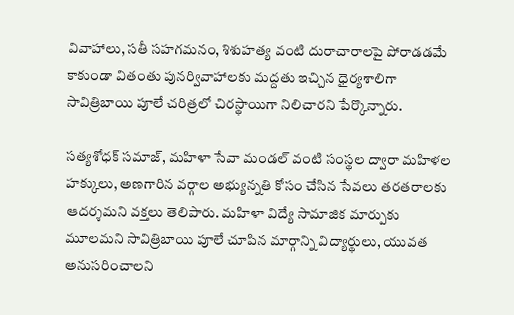వివాహాలు, సతీ సహగమనం, శిశుహత్య వంటి దురాచారాలపై పోరాడడమే కాకుండా వితంతు పునర్వివాహాలకు మద్దతు ఇచ్చిన ధైర్యశాలిగా సావిత్రిబాయి పూలే చరిత్రలో చిరస్థాయిగా నిలిచారని పేర్కొన్నారు.

సత్యశోధక్ సమాజ్, మహిళా సేవా మండల్ వంటి సంస్థల ద్వారా మహిళల హక్కులు, అణగారిన వర్గాల అభ్యున్నతి కోసం చేసిన సేవలు తరతరాలకు ఆదర్శమని వక్తలు తెలిపారు. మహిళా విద్యే సామాజిక మార్పుకు మూలమని సావిత్రిబాయి పూలే చూపిన మార్గాన్ని విద్యార్థులు, యువత అనుసరించాలని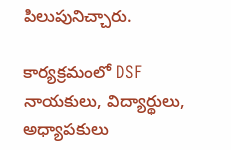పిలుపునిచ్చారు.

కార్యక్రమంలో DSF నాయకులు, విద్యార్థులు, అధ్యాపకులు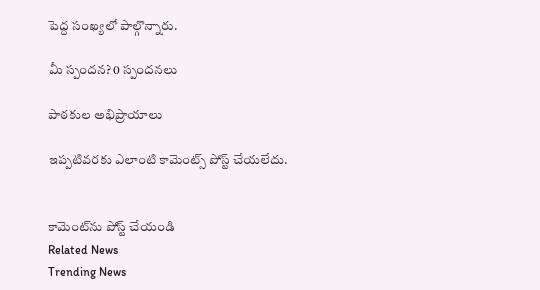పెద్ద సంఖ్యలో పాల్గొన్నారు.

మీ స్పందన? 0 స్పందనలు

పాఠకుల అభిప్రాయాలు

ఇప్పటివరకు ఎలాంటి కామెంట్స్ పోస్ట్ చేయలేదు.


కామెంట్‌ను పోస్ట్ చేయండి
Related News
Trending News